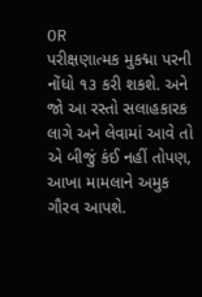OR
પરીક્ષણાત્મક મુકદ્મા પરની નોંધો ૧૩ કરી શકશે. અને જો આ રસ્તો સલાહકારક લાગે અને લેવામાં આવે તો એ બીજું કંઈ નહીં તોપણ, આખા મામલાને અમુક ગૌરવ આપશે.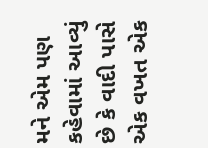મને એમ પણ કહેવામાં આવ્યું છે કે વાદી પાસે એક વખત એક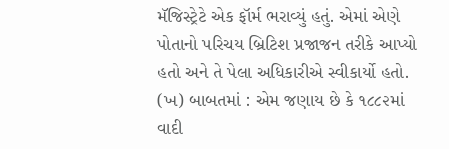મૅજિસ્ટ્રેટે એક ફૉર્મ ભરાવ્યું હતું. એમાં એણે પોતાનો પરિચય બ્રિટિશ પ્રજાજન તરીકે આપ્યો હતો અને તે પેલા અધિકારીએ સ્વીકાર્યો હતો. (ખ) બાબતમાં : એમ જણાય છે કે ૧૮૮૨માં વાદી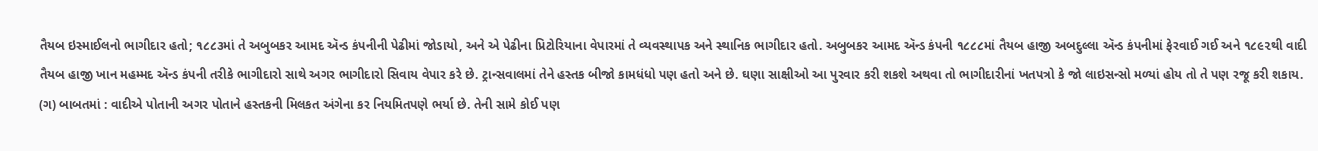તૈયબ ઇસ્માઈલનો ભાગીદાર હતો; ૧૮૮૩માં તે અબુબકર આમદ ઍન્ડ કંપનીની પેઢીમાં જોડાયો, અને એ પેઢીના પ્રિટોરિયાના વેપારમાં તે વ્યવસ્થાપક અને સ્થાનિક ભાગીદાર હતો. અબુબકર આમદ ઍન્ડ કંપની ૧૮૮૮માં તૈયબ હાજી અબદુલ્લા ઍન્ડ કંપનીમાં ફેરવાઈ ગઈ અને ૧૮૯૨થી વાદી તૈયબ હાજી ખાન મહમ્મદ ઍન્ડ કંપની તરીકે ભાગીદારો સાથે અગર ભાગીદારો સિવાય વેપાર કરે છે. ટ્રાન્સવાલમાં તેને હસ્તક બીજો કામધંધો પણ હતો અને છે. ઘણા સાક્ષીઓ આ પુરવાર કરી શકશે અથવા તો ભાગીદારીનાં ખતપત્રો કે જો લાઇસન્સો મળ્યાં હોય તો તે પણ રજૂ કરી શકાય. (ગ) બાબતમાં : વાદીએ પોતાની અગર પોતાને હસ્તકની મિલકત અંગેના કર નિયમિતપણે ભર્યા છે. તેની સામે કોઈ પણ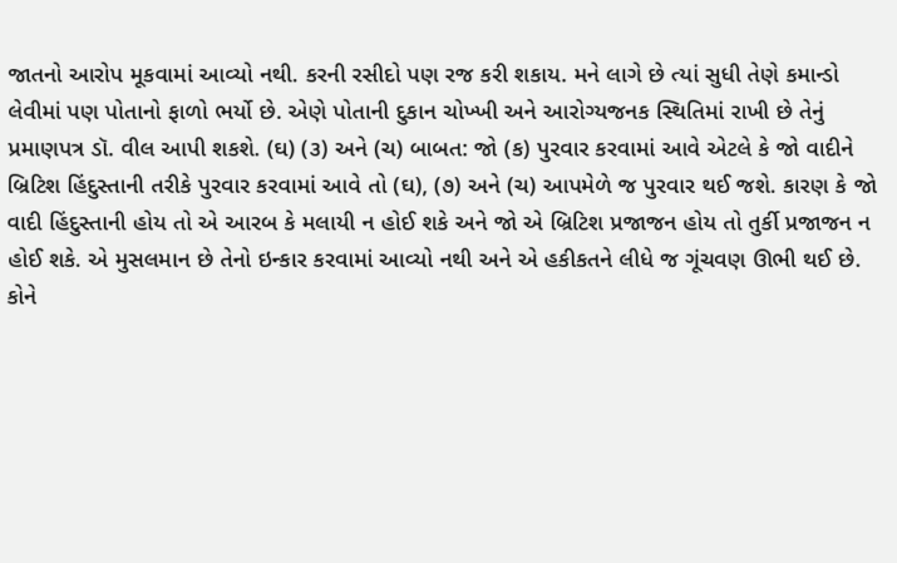જાતનો આરોપ મૂકવામાં આવ્યો નથી. કરની રસીદો પણ રજ કરી શકાય. મને લાગે છે ત્યાં સુધી તેણે કમાન્ડો લેવીમાં પણ પોતાનો ફાળો ભર્યો છે. એણે પોતાની દુકાન ચોખ્ખી અને આરોગ્યજનક સ્થિતિમાં રાખી છે તેનું પ્રમાણપત્ર ડૉ. વીલ આપી શકશે. (ઘ) (૩) અને (ચ) બાબત: જો (ક) પુરવાર કરવામાં આવે એટલે કે જો વાદીને બ્રિટિશ હિંદુસ્તાની તરીકે પુરવાર કરવામાં આવે તો (ઘ), (૭) અને (ચ) આપમેળે જ પુરવાર થઈ જશે. કારણ કે જો વાદી હિંદુસ્તાની હોય તો એ આરબ કે મલાયી ન હોઈ શકે અને જો એ બ્રિટિશ પ્રજાજન હોય તો તુર્કી પ્રજાજન ન હોઈ શકે. એ મુસલમાન છે તેનો ઇન્કાર કરવામાં આવ્યો નથી અને એ હકીકતને લીધે જ ગૂંચવણ ઊભી થઈ છે. કોને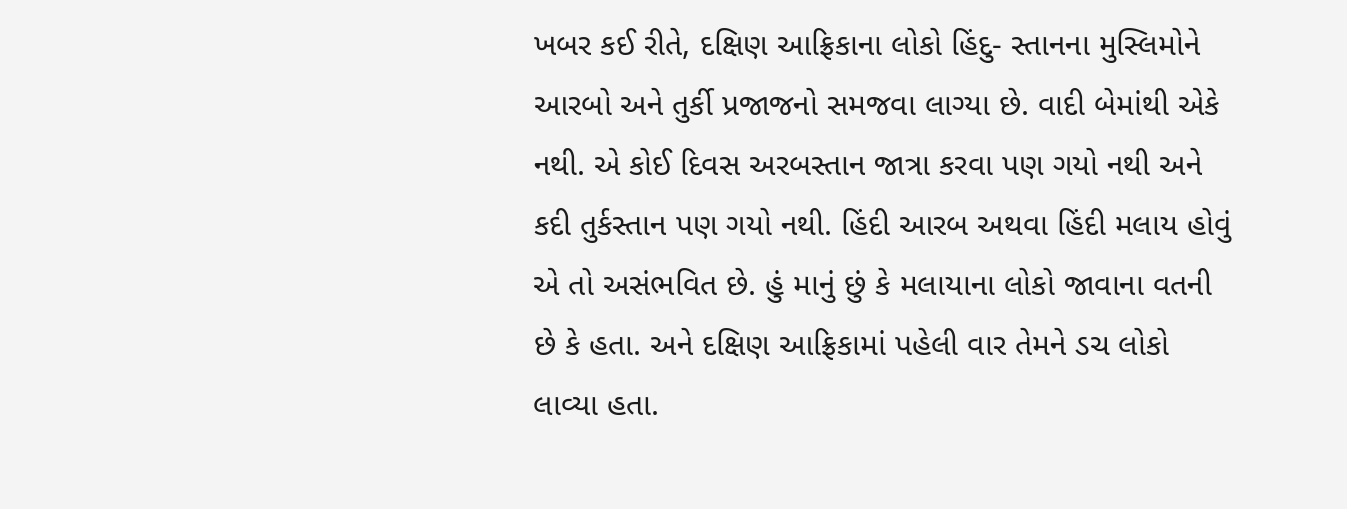ખબર કઈ રીતે, દક્ષિણ આફ્રિકાના લોકો હિંદુ- સ્તાનના મુસ્લિમોને આરબો અને તુર્કી પ્રજાજનો સમજવા લાગ્યા છે. વાદી બેમાંથી એકે નથી. એ કોઈ દિવસ અરબસ્તાન જાત્રા કરવા પણ ગયો નથી અને કદી તુર્કસ્તાન પણ ગયો નથી. હિંદી આરબ અથવા હિંદી મલાય હોવું એ તો અસંભવિત છે. હું માનું છું કે મલાયાના લોકો જાવાના વતની છે કે હતા. અને દક્ષિણ આફ્રિકામાં પહેલી વાર તેમને ડચ લોકો લાવ્યા હતા.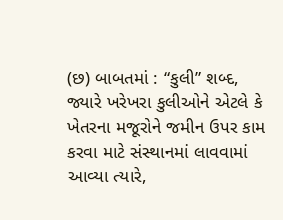(છ) બાબતમાં : “કુલી” શબ્દ, જ્યારે ખરેખરા કુલીઓને એટલે કે ખેતરના મજૂરોને જમીન ઉપર કામ કરવા માટે સંસ્થાનમાં લાવવામાં આવ્યા ત્યારે,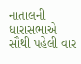નાતાલની ધારાસભાએ સૌથી પહેલી વાર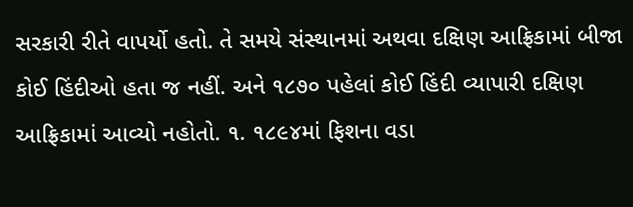સરકારી રીતે વાપર્યો હતો. તે સમયે સંસ્થાનમાં અથવા દક્ષિણ આફ્રિકામાં બીજા કોઈ હિંદીઓ હતા જ નહીં. અને ૧૮૭૦ પહેલાં કોઈ હિંદી વ્યાપારી દક્ષિણ આફ્રિકામાં આવ્યો નહોતો. ૧. ૧૮૯૪માં ફિશના વડા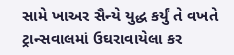સામે ખાઅર સૈન્યે યુદ્ધ કર્યું તે વખતે ટ્રાન્સવાલમાં ઉઘરાવાયેલા કર